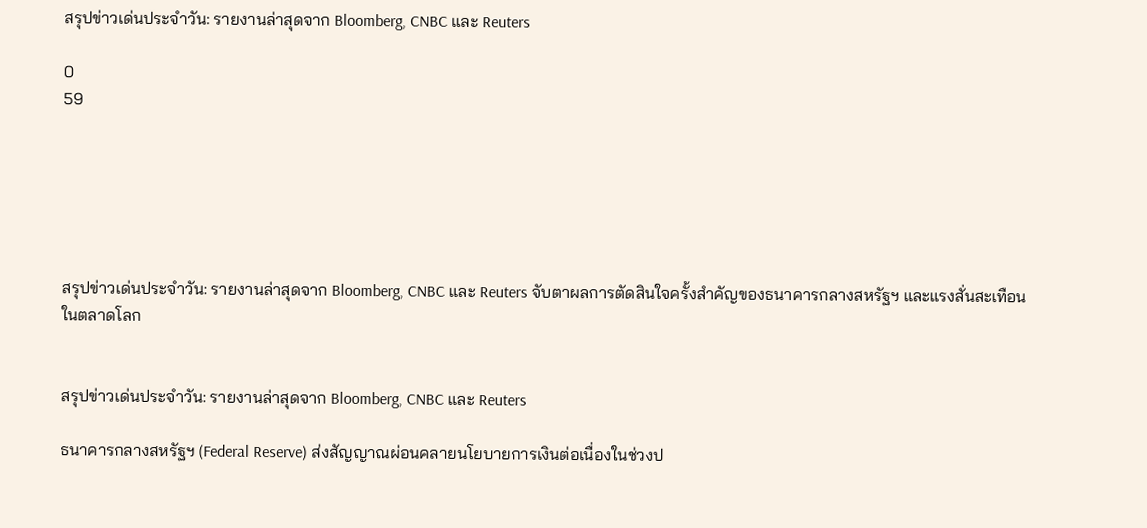สรุปข่าวเด่นประจำวัน: รายงานล่าสุดจาก Bloomberg, CNBC และ Reuters

0
59






สรุปข่าวเด่นประจำวัน: รายงานล่าสุดจาก Bloomberg, CNBC และ Reuters จับตาผลการตัดสินใจครั้งสำคัญของธนาคารกลางสหรัฐฯ และแรงสั่นสะเทือนในตลาดโลก


สรุปข่าวเด่นประจำวัน: รายงานล่าสุดจาก Bloomberg, CNBC และ Reuters

ธนาคารกลางสหรัฐฯ (Federal Reserve) ส่งสัญญาณผ่อนคลายนโยบายการเงินต่อเนื่องในช่วงป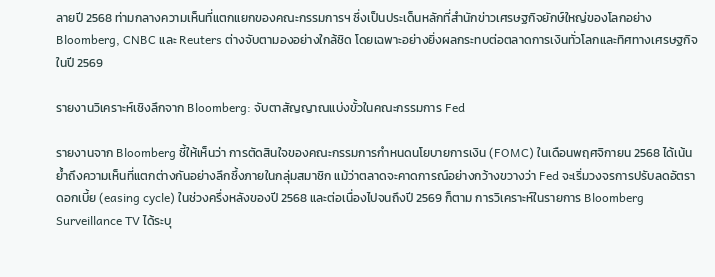ลายปี 2568 ท่ามกลางความเห็นที่แตกแยกของคณะกรรมการฯ ซึ่งเป็นประเด็นหลักที่สำนักข่าวเศรษฐกิจยักษ์ใหญ่ของโลกอย่าง Bloomberg, CNBC และ Reuters ต่างจับตามองอย่างใกล้ชิด โดยเฉพาะอย่างยิ่งผลกระทบต่อตลาดการเงินทั่วโลกและทิศทางเศรษฐกิจในปี 2569

รายงานวิเคราะห์เชิงลึกจาก Bloomberg: จับตาสัญญาณแบ่งขั้วในคณะกรรมการ Fed

รายงานจาก Bloomberg ชี้ให้เห็นว่า การตัดสินใจของคณะกรรมการกำหนดนโยบายการเงิน (FOMC) ในเดือนพฤศจิกายน 2568 ได้เน้นย้ำถึงความเห็นที่แตกต่างกันอย่างลึกซึ้งภายในกลุ่มสมาชิก แม้ว่าตลาดจะคาดการณ์อย่างกว้างขวางว่า Fed จะเริ่มวงจรการปรับลดอัตราดอกเบี้ย (easing cycle) ในช่วงครึ่งหลังของปี 2568 และต่อเนื่องไปจนถึงปี 2569 ก็ตาม การวิเคราะห์ในรายการ Bloomberg Surveillance TV ได้ระบุ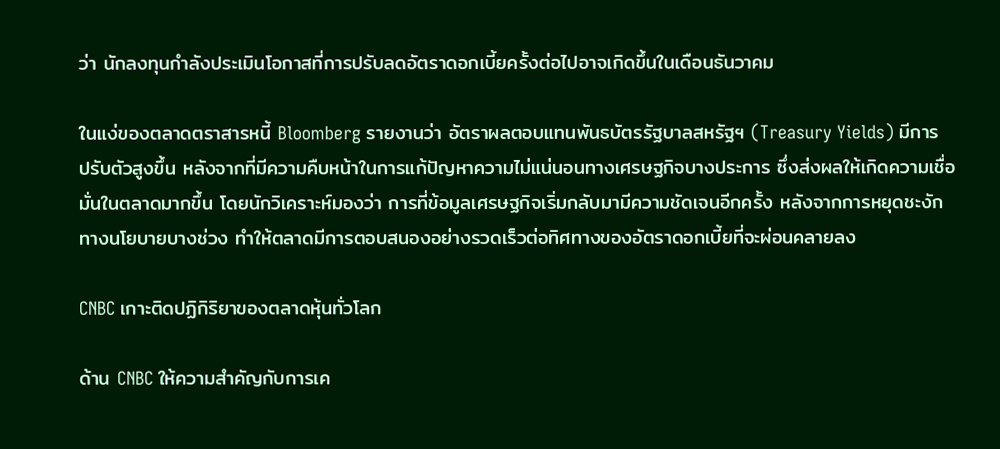ว่า นักลงทุนกำลังประเมินโอกาสที่การปรับลดอัตราดอกเบี้ยครั้งต่อไปอาจเกิดขึ้นในเดือนธันวาคม

ในแง่ของตลาดตราสารหนี้ Bloomberg รายงานว่า อัตราผลตอบแทนพันธบัตรรัฐบาลสหรัฐฯ (Treasury Yields) มีการปรับตัวสูงขึ้น หลังจากที่มีความคืบหน้าในการแก้ปัญหาความไม่แน่นอนทางเศรษฐกิจบางประการ ซึ่งส่งผลให้เกิดความเชื่อมั่นในตลาดมากขึ้น โดยนักวิเคราะห์มองว่า การที่ข้อมูลเศรษฐกิจเริ่มกลับมามีความชัดเจนอีกครั้ง หลังจากการหยุดชะงักทางนโยบายบางช่วง ทำให้ตลาดมีการตอบสนองอย่างรวดเร็วต่อทิศทางของอัตราดอกเบี้ยที่จะผ่อนคลายลง

CNBC เกาะติดปฏิกิริยาของตลาดหุ้นทั่วโลก

ด้าน CNBC ให้ความสำคัญกับการเค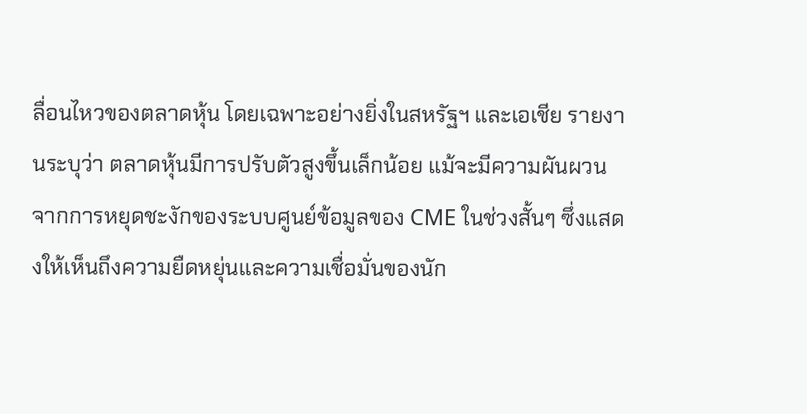ลื่อนไหวของตลาดหุ้น โดยเฉพาะอย่างยิ่งในสหรัฐฯ และเอเชีย รายงานระบุว่า ตลาดหุ้นมีการปรับตัวสูงขึ้นเล็กน้อย แม้จะมีความผันผวนจากการหยุดชะงักของระบบศูนย์ข้อมูลของ CME ในช่วงสั้นๆ ซึ่งแสดงให้เห็นถึงความยืดหยุ่นและความเชื่อมั่นของนัก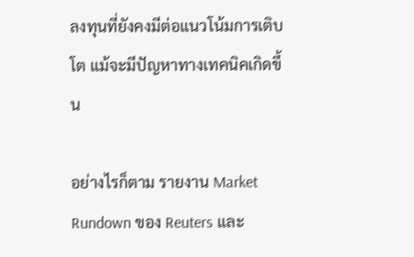ลงทุนที่ยังคงมีต่อแนวโน้มการเติบโต แม้จะมีปัญหาทางเทคนิคเกิดขึ้น

อย่างไรก็ตาม รายงาน Market Rundown ของ Reuters และ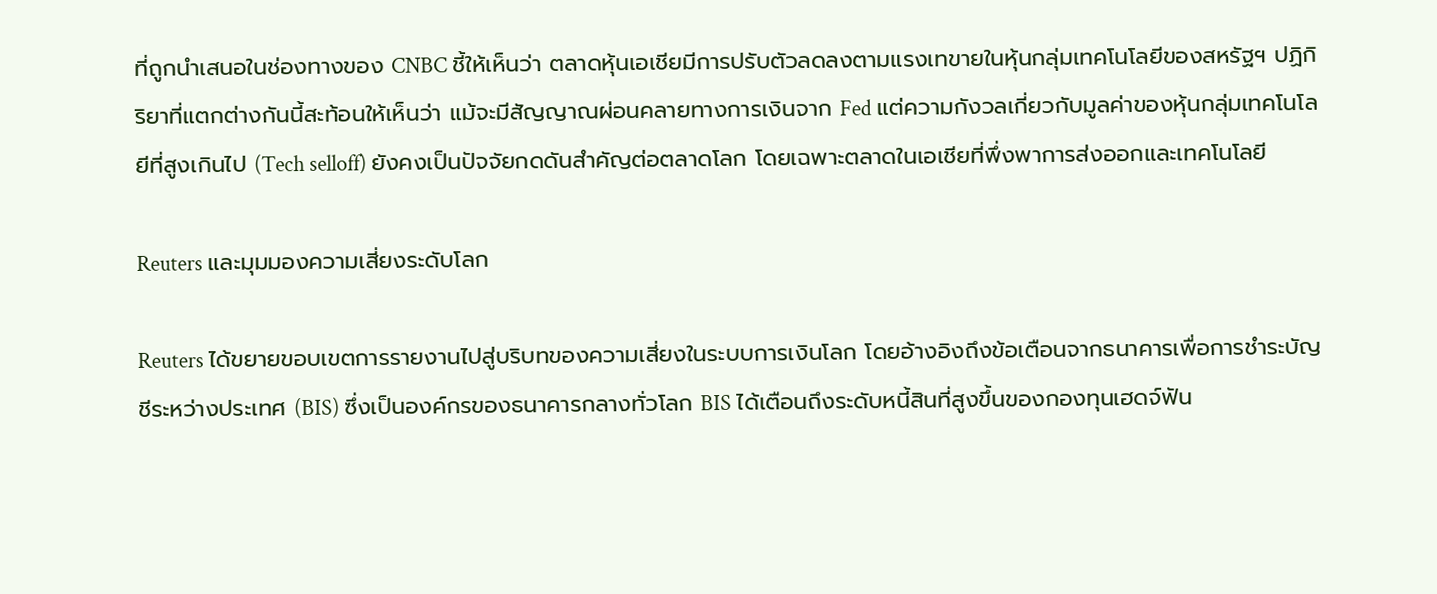ที่ถูกนำเสนอในช่องทางของ CNBC ชี้ให้เห็นว่า ตลาดหุ้นเอเชียมีการปรับตัวลดลงตามแรงเทขายในหุ้นกลุ่มเทคโนโลยีของสหรัฐฯ ปฏิกิริยาที่แตกต่างกันนี้สะท้อนให้เห็นว่า แม้จะมีสัญญาณผ่อนคลายทางการเงินจาก Fed แต่ความกังวลเกี่ยวกับมูลค่าของหุ้นกลุ่มเทคโนโลยีที่สูงเกินไป (Tech selloff) ยังคงเป็นปัจจัยกดดันสำคัญต่อตลาดโลก โดยเฉพาะตลาดในเอเชียที่พึ่งพาการส่งออกและเทคโนโลยี

Reuters และมุมมองความเสี่ยงระดับโลก

Reuters ได้ขยายขอบเขตการรายงานไปสู่บริบทของความเสี่ยงในระบบการเงินโลก โดยอ้างอิงถึงข้อเตือนจากธนาคารเพื่อการชำระบัญชีระหว่างประเทศ (BIS) ซึ่งเป็นองค์กรของธนาคารกลางทั่วโลก BIS ได้เตือนถึงระดับหนี้สินที่สูงขึ้นของกองทุนเฮดจ์ฟัน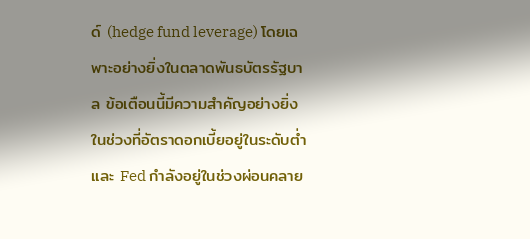ด์ (hedge fund leverage) โดยเฉพาะอย่างยิ่งในตลาดพันธบัตรรัฐบาล ข้อเตือนนี้มีความสำคัญอย่างยิ่งในช่วงที่อัตราดอกเบี้ยอยู่ในระดับต่ำ และ Fed กำลังอยู่ในช่วงผ่อนคลาย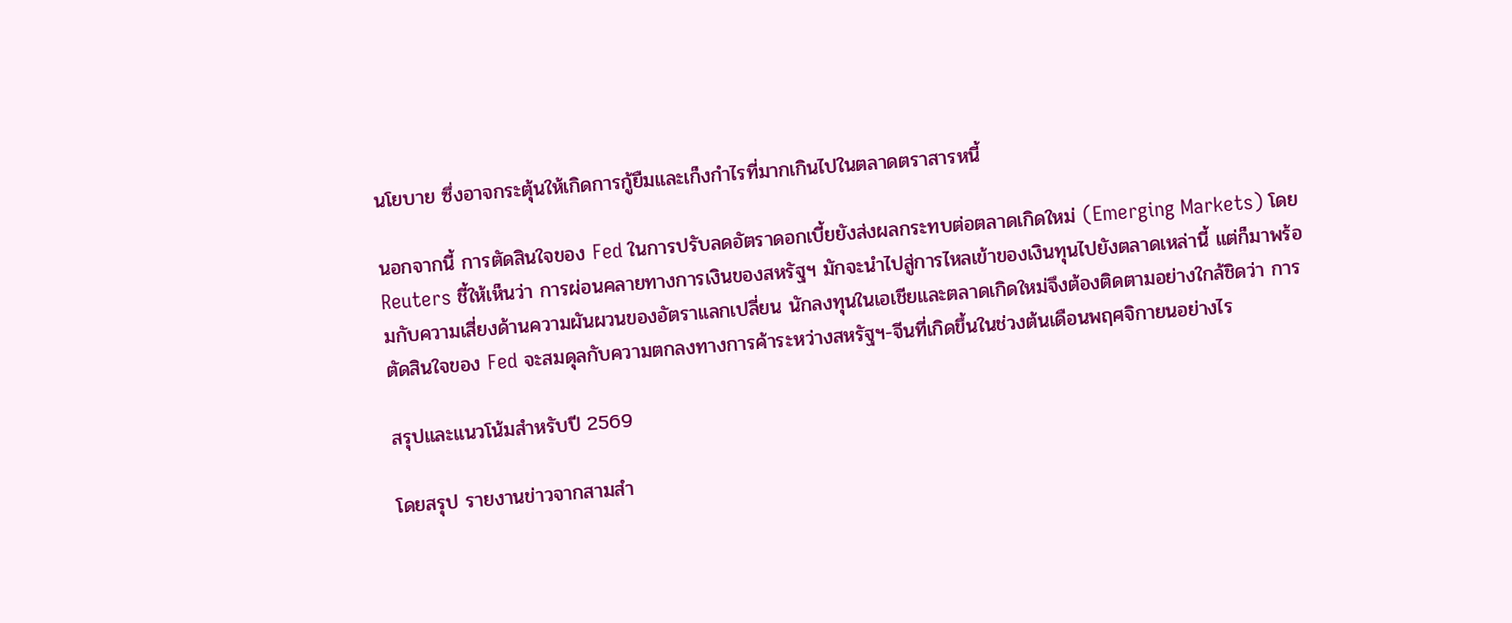นโยบาย ซึ่งอาจกระตุ้นให้เกิดการกู้ยืมและเก็งกำไรที่มากเกินไปในตลาดตราสารหนี้

นอกจากนี้ การตัดสินใจของ Fed ในการปรับลดอัตราดอกเบี้ยยังส่งผลกระทบต่อตลาดเกิดใหม่ (Emerging Markets) โดย Reuters ชี้ให้เห็นว่า การผ่อนคลายทางการเงินของสหรัฐฯ มักจะนำไปสู่การไหลเข้าของเงินทุนไปยังตลาดเหล่านี้ แต่ก็มาพร้อมกับความเสี่ยงด้านความผันผวนของอัตราแลกเปลี่ยน นักลงทุนในเอเชียและตลาดเกิดใหม่จึงต้องติดตามอย่างใกล้ชิดว่า การตัดสินใจของ Fed จะสมดุลกับความตกลงทางการค้าระหว่างสหรัฐฯ-จีนที่เกิดขึ้นในช่วงต้นเดือนพฤศจิกายนอย่างไร

สรุปและแนวโน้มสำหรับปี 2569

โดยสรุป รายงานข่าวจากสามสำ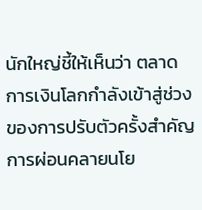นักใหญ่ชี้ให้เห็นว่า ตลาดการเงินโลกกำลังเข้าสู่ช่วงของการปรับตัวครั้งสำคัญ การผ่อนคลายนโย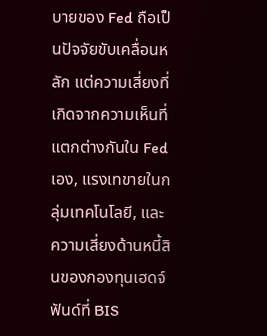บายของ Fed ถือเป็นปัจจัยขับเคลื่อนหลัก แต่ความเสี่ยงที่เกิดจากความเห็นที่แตกต่างกันใน Fed เอง, แรงเทขายในกลุ่มเทคโนโลยี, และความเสี่ยงด้านหนี้สินของกองทุนเฮดจ์ฟันด์ที่ BIS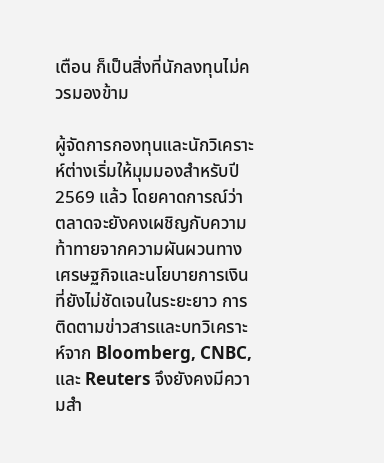เตือน ก็เป็นสิ่งที่นักลงทุนไม่ควรมองข้าม

ผู้จัดการกองทุนและนักวิเคราะห์ต่างเริ่มให้มุมมองสำหรับปี 2569 แล้ว โดยคาดการณ์ว่า ตลาดจะยังคงเผชิญกับความท้าทายจากความผันผวนทางเศรษฐกิจและนโยบายการเงินที่ยังไม่ชัดเจนในระยะยาว การติดตามข่าวสารและบทวิเคราะห์จาก Bloomberg, CNBC, และ Reuters จึงยังคงมีความสำ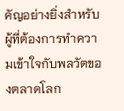คัญอย่างยิ่งสำหรับผู้ที่ต้องการทำความเข้าใจกับพลวัตของตลาดโลก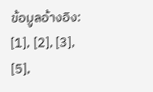ข้อมูลอ้างอิง: [1], [2], [3], [5],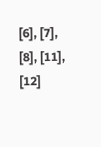[6], [7], [8], [11], [12]